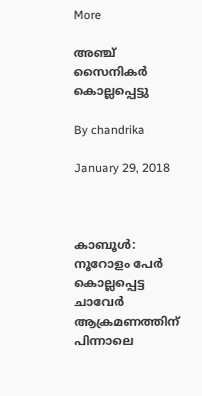More

അഞ്ച് സൈനികര്‍ കൊല്ലപ്പെട്ടു

By chandrika

January 29, 2018



കാബൂള്‍: നൂറോളം പേര്‍ കൊല്ലപ്പെട്ട ചാവേര്‍ ആക്രമണത്തിന് പിന്നാലെ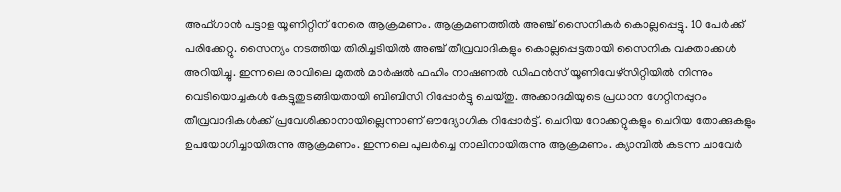അഫ്ഗാന്‍ പട്ടാള യൂണിറ്റിന് നേരെ ആക്രമണം. ആക്രമണത്തില്‍ അഞ്ച് സൈനികര്‍ കൊല്ലപ്പെട്ടു. 10 പേര്‍ക്ക് പരിക്കേറ്റു. സൈന്യം നടത്തിയ തിരിച്ചടിയില്‍ അഞ്ച് തീവ്രവാദികളും കൊല്ലപ്പെട്ടതായി സൈനിക വക്താക്കള്‍ അറിയിച്ചു. ഇന്നലെ രാവിലെ മുതല്‍ മാര്‍ഷല്‍ ഫഹിം നാഷണല്‍ ഡിഫന്‍സ് യൂണിവേഴ്‌സിറ്റിയില്‍ നിന്നും വെടിയൊച്ചകള്‍ കേട്ടുതുടങ്ങിയതായി ബിബിസി റിപ്പോര്‍ട്ടു ചെയ്തു. അക്കാദമിയുടെ പ്രധാന ഗേറ്റിനപ്പുറം തീവ്രവാദികള്‍ക്ക് പ്രവേശിക്കാനായില്ലെന്നാണ് ഔദ്യോഗിക റിപ്പോര്‍ട്ട്. ചെറിയ റോക്കറ്റുകളും ചെറിയ തോക്കുകളും ഉപയോഗിച്ചായിരുന്നു ആക്രമണം. ഇന്നലെ പുലര്‍ച്ചെ നാലിനായിരുന്നു ആക്രമണം. ക്യാമ്പില്‍ കടന്ന ചാവേര്‍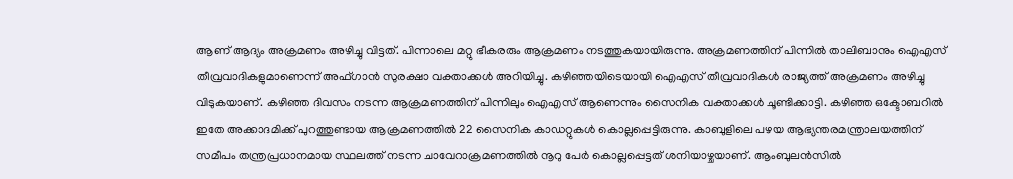ആണ് ആദ്യം അക്രമണം അഴിച്ചു വിട്ടത്. പിന്നാലെ മറ്റു ഭീകരരും ആക്രമണം നടത്തുകയായിരുന്നു. അക്രമണത്തിന് പിന്നില്‍ താലിബാനും ഐഎസ് തീവ്രവാദികളുമാണെന്ന് അഫ്ഗാന്‍ സുരക്ഷാ വക്താക്കള്‍ അറിയിച്ചു. കഴിഞ്ഞയിടെയായി ഐഎസ് തീവ്രവാദികള്‍ രാജ്യത്ത് അക്രമണം അഴിച്ചു വിടുകയാണ്. കഴിഞ്ഞ ദിവസം നടന്ന ആക്രമണത്തിന് പിന്നിലും ഐഎസ് ആണെന്നും സൈനിക വക്താക്കള്‍ ചൂണ്ടിക്കാട്ടി. കഴിഞ്ഞ ഒക്ടോബറില്‍ ഇതേ അക്കാദമിക്ക് പുറത്തുണ്ടായ ആക്രമണത്തില്‍ 22 സൈനിക കാഡറ്റുകള്‍ കൊല്ലപ്പെട്ടിരുന്നു. കാബുളിലെ പഴയ ആഭ്യന്തരമന്ത്രാലയത്തിന് സമീപം തന്ത്രപ്രധാനമായ സ്ഥലത്ത് നടന്ന ചാവേറാക്രമണത്തില്‍ നൂറു പേര്‍ കൊല്ലപ്പെട്ടത് ശനിയാഴ്ചയാണ്. ആംബുലന്‍സില്‍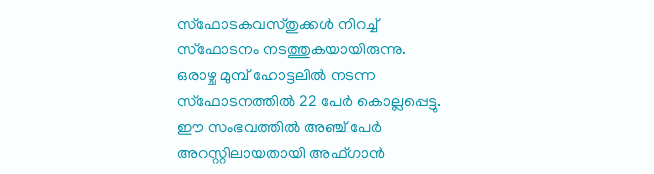സ്‌ഫോടകവസ്തുക്കള്‍ നിറച്ച് സ്‌ഫോടനം നടത്തുകയായിരുന്നു. ഒരാഴ്ച മുമ്പ് ഹോട്ടലില്‍ നടന്ന സ്‌ഫോടനത്തില്‍ 22 പേര്‍ കൊല്ലപ്പെട്ടു. ഈ സംഭവത്തില്‍ അഞ്ച് പേര്‍ അറസ്റ്റിലായതായി അഫ്ഗാന്‍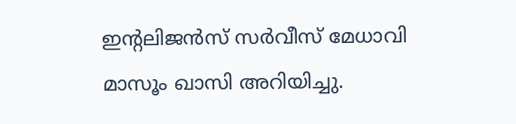ഇന്റലിജന്‍സ് സര്‍വീസ് മേധാവി മാസൂം ഖാസി അറിയിച്ചു.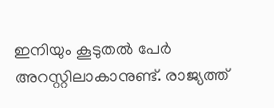ഇനിയും കൂടുതല്‍ പേര്‍ അറസ്റ്റിലാകാനുണ്ട്. രാജ്യത്ത്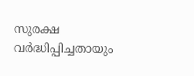സുരക്ഷ വര്‍ദ്ധിപ്പിച്ചതായും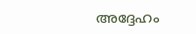അദ്ദേഹം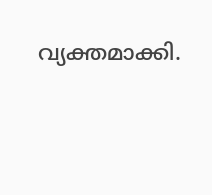വ്യക്തമാക്കി.